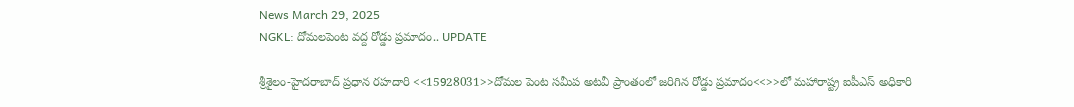News March 29, 2025
NGKL: దోమలపెంట వద్ద రోడ్డు ప్రమాదం.. UPDATE

శ్రీశైలం-హైదరాబాద్ ప్రధాన రహదారి <<15928031>>దోమల పెంట సమీప అటవీ ప్రాంతంలో జరిగిన రోడ్డు ప్రమాదం<<>>లో మహారాష్ట్ర ఐపీఎస్ అధికారి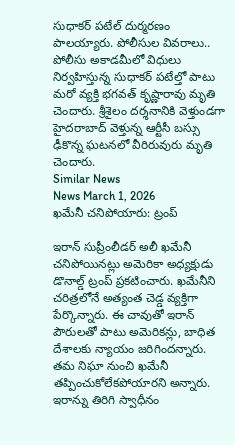సుధాకర్ పటేల్ దుర్మరణం పాలయ్యారు. పోలీసుల వివరాలు.. పోలీసు అకాడమీలో విధులు నిర్వహిస్తున్న సుధాకర్ పటేల్తో పాటు మరో వ్యక్తి భగవత్ కృష్ణారావు మృతి చెందారు. శ్రీశైలం దర్శనానికి వెళ్తుండగా హైదరాబాద్ వెళ్తున్న ఆర్టీసీ బస్సు ఢీకొన్న ఘటనలో వీరిరువురు మృతి చెందారు.
Similar News
News March 1, 2026
ఖమేనీ చనిపోయారు: ట్రంప్

ఇరాన్ సుప్రీంలీడర్ అలీ ఖమేనీ చనిపోయినట్లు అమెరికా అధ్యక్షుడు డొనాల్డ్ ట్రంప్ ప్రకటించారు. ఖమేనీని చరిత్రలోనే అత్యంత చెడ్డ వ్యక్తిగా పేర్కొన్నారు. ఈ చావుతో ఇరాన్ పౌరులతో పాటు అమెరికన్లు, బాధిత దేశాలకు న్యాయం జరిగిందన్నారు. తమ నిఘా నుంచి ఖమేనీ తప్పించుకోలేకపోయారని అన్నారు. ఇరాన్ను తిరిగి స్వాధీనం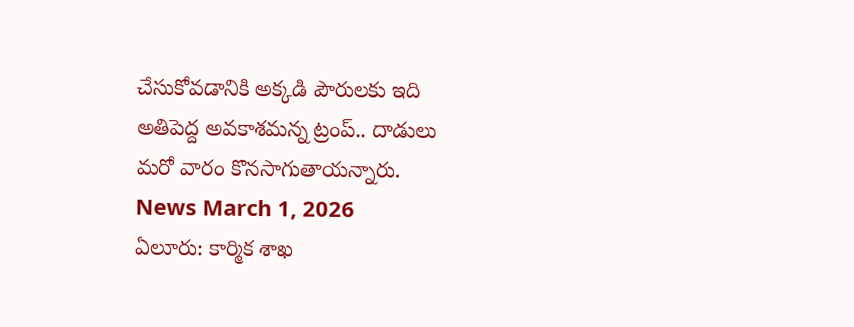చేసుకోవడానికి అక్కడి పౌరులకు ఇది అతిపెద్ద అవకాశమన్న ట్రంప్.. దాడులు మరో వారం కొనసాగుతాయన్నారు.
News March 1, 2026
ఏలూరు: కార్మిక శాఖ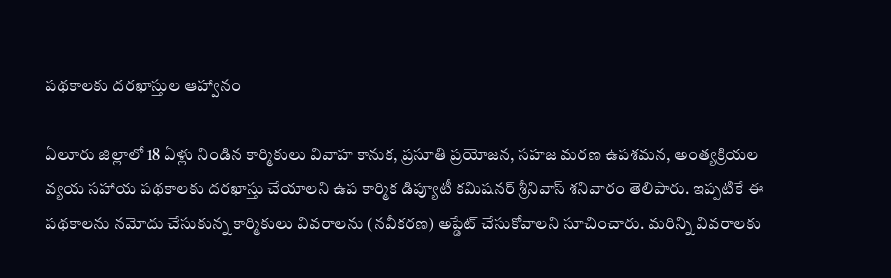పథకాలకు దరఖాస్తుల ఆహ్వానం

ఏలూరు జిల్లాలో 18 ఏళ్లు నిండిన కార్మికులు వివాహ కానుక, ప్రసూతి ప్రయోజన, సహజ మరణ ఉపశమన, అంత్యక్రియల వ్యయ సహాయ పథకాలకు దరఖాస్తు చేయాలని ఉప కార్మిక డిప్యూటీ కమిషనర్ శ్రీనివాస్ శనివారం తెలిపారు. ఇప్పటికే ఈ పథకాలను నమోదు చేసుకున్న కార్మికులు వివరాలను (నవీకరణ) అప్డేట్ చేసుకోవాలని సూచించారు. మరిన్ని వివరాలకు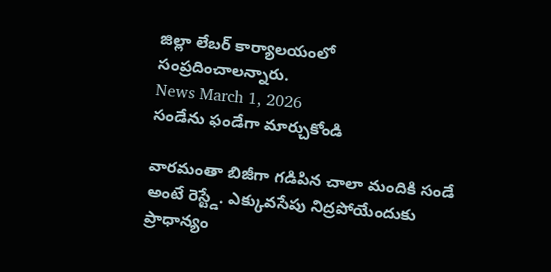జిల్లా లేబర్ కార్యాలయంలో సంప్రదించాలన్నారు.
News March 1, 2026
సండేను ఫండేగా మార్చుకోండి

వారమంతా బిజీగా గడిపిన చాలా మందికి సండే అంటే రెస్ట్డే. ఎక్కువసేపు నిద్రపోయేందుకు ప్రాధాన్యం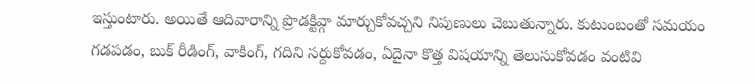ఇస్తుంటారు. అయితే ఆదివారాన్ని ప్రొడక్టివ్గా మార్చుకోవచ్చని నిపుణులు చెబుతున్నారు. కుటుంబంతో సమయం గడపడం, బుక్ రీడింగ్, వాకింగ్, గదిని సర్దుకోవడం, ఏదైనా కొత్త విషయాన్ని తెలుసుకోవడం వంటివి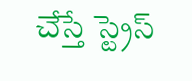చేస్తే స్ట్రెస్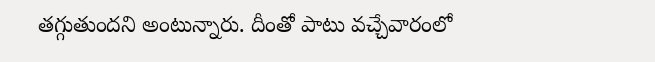తగ్గుతుందని అంటున్నారు. దీంతో పాటు వచ్చేవారంలో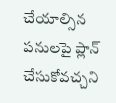చేయాల్సిన పనులపై ప్లాన్ చేసుకోవచ్చని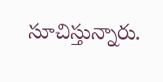సూచిస్తున్నారు.